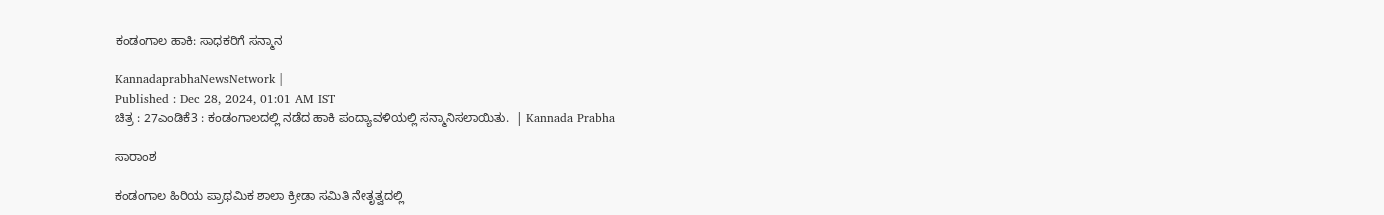ಕಂಡಂಗಾಲ ಹಾಕಿ: ಸಾಧಕರಿಗೆ ಸನ್ಮಾನ

KannadaprabhaNewsNetwork |
Published : Dec 28, 2024, 01:01 AM IST
ಚಿತ್ರ : 27ಎಂಡಿಕೆ3 : ಕಂಡಂಗಾಲದಲ್ಲಿ ನಡೆದ ಹಾಕಿ ಪಂದ್ಯಾವಳಿಯಲ್ಲಿ ಸನ್ಮಾನಿಸಲಾಯಿತು.  | Kannada Prabha

ಸಾರಾಂಶ

ಕಂಡಂಗಾಲ ಹಿರಿಯ ಪ್ರಾಥಮಿಕ ಶಾಲಾ ಕ್ರೀಡಾ ಸಮಿತಿ ನೇತೃತ್ವದಲ್ಲಿ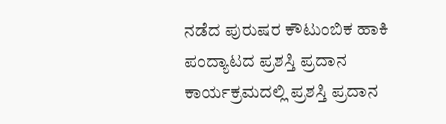ನಡೆದ ಪುರುಷರ ಕೌಟುಂಬಿಕ ಹಾಕಿ ಪಂದ್ಯಾಟದ ಪ್ರಶಸ್ತಿ ಪ್ರದಾನ ಕಾರ್ಯಕ್ರಮದಲ್ಲಿ ಪ್ರಶಸ್ತಿ ಪ್ರದಾನ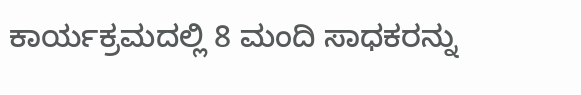ಕಾರ್ಯಕ್ರಮದಲ್ಲಿ 8 ಮಂದಿ ಸಾಧಕರನ್ನು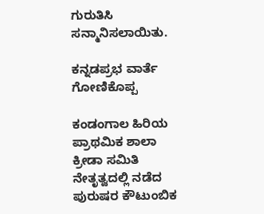ಗುರುತಿಸಿ ಸನ್ಮಾನಿಸಲಾಯಿತು.

ಕನ್ನಡಪ್ರಭ ವಾರ್ತೆ ಗೋಣಿಕೊಪ್ಪ

ಕಂಡಂಗಾಲ ಹಿರಿಯ ಪ್ರಾಥಮಿಕ ಶಾಲಾ ಕ್ರೀಡಾ ಸಮಿತಿ ನೇತೃತ್ವದಲ್ಲಿ ನಡೆದ ಪುರುಷರ ಕೌಟುಂಬಿಕ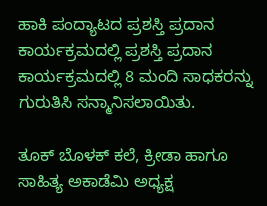ಹಾಕಿ ಪಂದ್ಯಾಟದ ಪ್ರಶಸ್ತಿ ಪ್ರದಾನ ಕಾರ್ಯಕ್ರಮದಲ್ಲಿ ಪ್ರಶಸ್ತಿ ಪ್ರದಾನ ಕಾರ್ಯಕ್ರಮದಲ್ಲಿ 8 ಮಂದಿ ಸಾಧಕರನ್ನು ಗುರುತಿಸಿ ಸನ್ಮಾನಿಸಲಾಯಿತು.

ತೂಕ್ ಬೊಳಕ್ ಕಲೆ, ಕ್ರೀಡಾ ಹಾಗೂ ಸಾಹಿತ್ಯ ಅಕಾಡೆಮಿ ಅಧ್ಯಕ್ಷ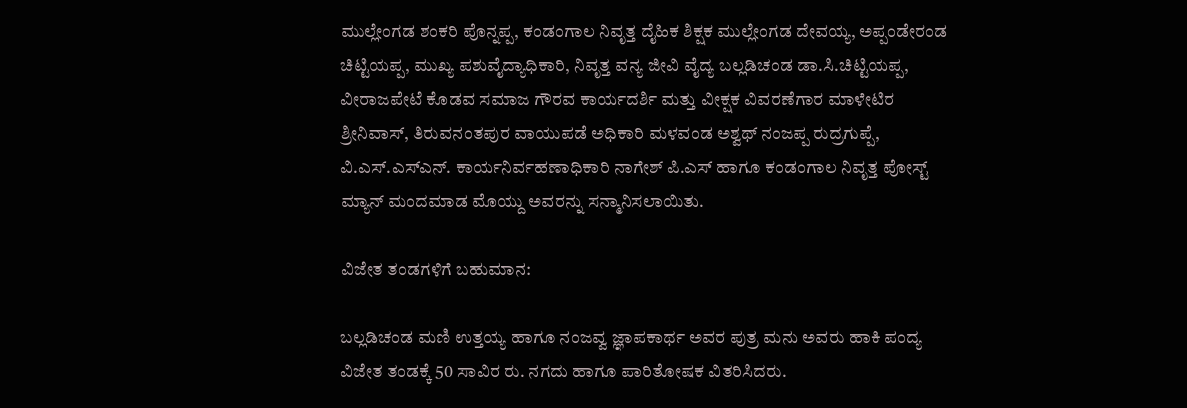ಮುಲ್ಲೇಂಗಡ ಶಂಕರಿ ಪೊನ್ನಪ್ಪ, ಕಂಡಂಗಾಲ ನಿವೃತ್ತ ದೈಹಿಕ ಶಿಕ್ಷಕ ಮುಲ್ಲೇಂಗಡ ದೇವಯ್ಯ, ಅಪ್ಪಂಡೇರಂಡ ಚಿಟ್ಟಿಯಪ್ಪ, ಮುಖ್ಯ ಪಶುವೈದ್ಯಾಧಿಕಾರಿ, ನಿವೃತ್ತ ವನ್ಯ ಜೀವಿ ವೈದ್ಯ ಬಲ್ಲಡಿಚಂಡ ಡಾ.ಸಿ.ಚಿಟ್ಟಿಯಪ್ಪ, ವೀರಾಜಪೇಟೆ ಕೊಡವ ಸಮಾಜ ಗೌರವ ಕಾರ್ಯದರ್ಶಿ ಮತ್ತು ವೀಕ್ಷಕ ವಿವರಣೆಗಾರ ಮಾಳೇಟಿರ ಶ್ರೀನಿವಾಸ್, ತಿರುವನಂತಪುರ ವಾಯುಪಡೆ ಅಧಿಕಾರಿ ಮಳವಂಡ ಅಶ್ವಥ್ ನಂಜಪ್ಪ ರುದ್ರಗುಪ್ಪೆ, ವಿ.ಎಸ್.ಎಸ್‌ಎನ್. ಕಾರ್ಯನಿರ್ವಹಣಾಧಿಕಾರಿ ನಾಗೇಶ್ ಪಿ.ಎಸ್ ಹಾಗೂ ಕಂಡಂಗಾಲ ನಿವೃತ್ತ ಪೋಸ್ಟ್ ಮ್ಯಾನ್ ಮಂದಮಾಡ ಮೊಯ್ದು ಅವರನ್ನು ಸನ್ಮಾನಿಸಲಾಯಿತು.

ವಿಜೇತ ತಂಡಗಳಿಗೆ ಬಹುಮಾನ:

ಬಲ್ಲಡಿಚಂಡ ಮಣಿ ಉತ್ತಯ್ಯ ಹಾಗೂ ನಂಜವ್ವ ಜ್ಞಾಪಕಾರ್ಥ ಅವರ ಪುತ್ರ ಮನು ಅವರು ಹಾಕಿ ಪಂದ್ಯ ವಿಜೇತ ತಂಡಕ್ಕೆ 50 ಸಾವಿರ ರು. ನಗದು ಹಾಗೂ ಪಾರಿತೋಷಕ ವಿತರಿಸಿದರು.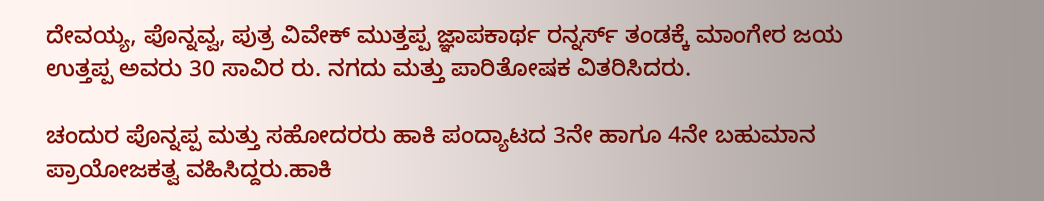ದೇವಯ್ಯ, ಪೊನ್ನವ್ವ, ಪುತ್ರ ವಿವೇಕ್ ಮುತ್ತಪ್ಪ ಜ್ಞಾಪಕಾರ್ಥ ರನ್ನರ್ಸ್ ತಂಡಕ್ಕೆ ಮಾಂಗೇರ ಜಯ ಉತ್ತಪ್ಪ ಅವರು 30 ಸಾವಿರ ರು. ನಗದು ಮತ್ತು ಪಾರಿತೋಷಕ ವಿತರಿಸಿದರು‌.

ಚಂದುರ ಪೊನ್ನಪ್ಪ ಮತ್ತು ಸಹೋದರರು ಹಾಕಿ ಪಂದ್ಯಾಟದ 3ನೇ ಹಾಗೂ 4ನೇ ಬಹುಮಾನ ಪ್ರಾಯೋಜಕತ್ವ ವಹಿಸಿದ್ದರು.ಹಾಕಿ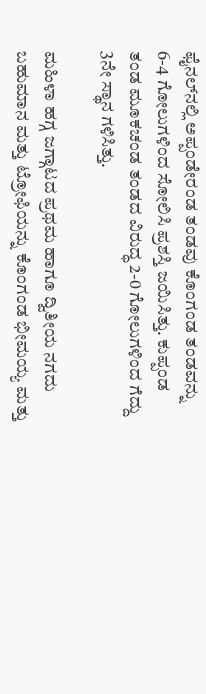ಫೈನಲ್‌ನಲ್ಲಿ ಅಪ್ಪಂಡೇರಂಡ ತಂಡವು ಕೊಂಗಂಡ ತಂಡವನ್ನು 6-4 ಗೋಲುಗಳಿಂದ ಸೋಲಿಸಿ ಪ್ರಶಸ್ತಿ ಜಯಿಸಿತ್ತು. ಕುಪ್ಪಂಡ ತಂಡ ಮೂಕಚಂಡ ತಂಡದ ವಿರುದ್ಧ 2-0 ಗೋಲುಗಳಿಂದ ಗೆದ್ದು 3ನೇ ಸ್ಥಾನ ಗಳಿಸಿತ್ತು.

ಮಹಿಳಾ ಹಗ್ಗ ಜಗ್ಗಾಟದ ಪ್ರಥಮ ಹಾಗೂ ದ್ವಿತೀಯ ನಗದು ಬಹುಮಾನ ಮತ್ತು ಟ್ರೋಫಿಯನ್ನು ಕೊಂಗಂಡ ಭೀಮಯ್ಯ ಮತ್ತು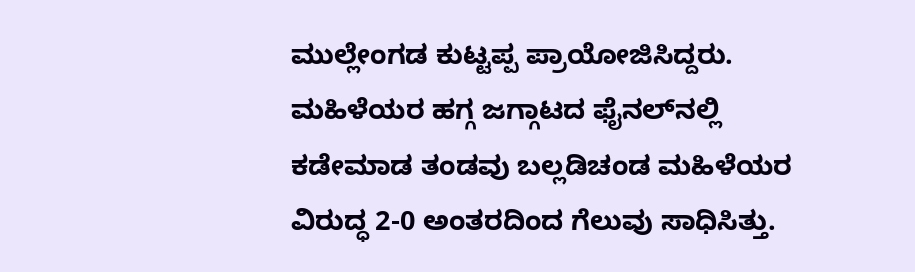ಮುಲ್ಲೇಂಗಡ ಕುಟ್ಟಪ್ಪ ಪ್ರಾಯೋಜಿಸಿದ್ದರು. ಮಹಿಳೆಯರ ಹಗ್ಗ ಜಗ್ಗಾಟದ ಫೈನಲ್‌ನಲ್ಲಿ ಕಡೇಮಾಡ ತಂಡವು ಬಲ್ಲಡಿಚಂಡ ಮಹಿಳೆಯರ ವಿರುದ್ಧ 2-0 ಅಂತರದಿಂದ ಗೆಲುವು ಸಾಧಿಸಿತ್ತು.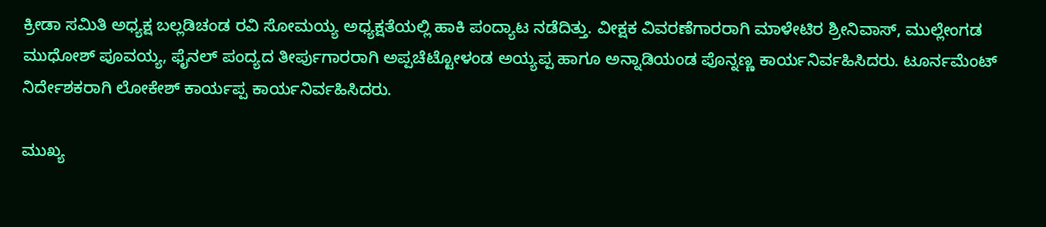ಕ್ರೀಡಾ ಸಮಿತಿ ಅಧ್ಯಕ್ಷ ಬಲ್ಲಡಿಚಂಡ ರವಿ ಸೋಮಯ್ಯ ಅಧ್ಯಕ್ಷತೆಯಲ್ಲಿ ಹಾಕಿ ಪಂದ್ಯಾಟ ನಡೆದಿತ್ತು. ವೀಕ್ಷಕ ವಿವರಣೆಗಾರರಾಗಿ ಮಾಳೇಟಿರ ಶ್ರೀನಿವಾಸ್, ಮುಲ್ಲೇಂಗಡ ಮುಧೋಶ್ ಪೂವಯ್ಯ, ಫೈನಲ್ ಪಂದ್ಯದ ತೀರ್ಪುಗಾರರಾಗಿ ಅಪ್ಪಚೆಟ್ಟೋಳಂಡ ಅಯ್ಯಪ್ಪ ಹಾಗೂ ಅನ್ನಾಡಿಯಂಡ ಪೊನ್ನಣ್ಣ ಕಾರ್ಯನಿರ್ವಹಿಸಿದರು. ಟೂರ್ನಮೆಂಟ್ ನಿರ್ದೇಶಕರಾಗಿ ಲೋಕೇಶ್ ಕಾರ್ಯಪ್ಪ ಕಾರ್ಯನಿರ್ವಹಿಸಿದರು.

ಮುಖ್ಯ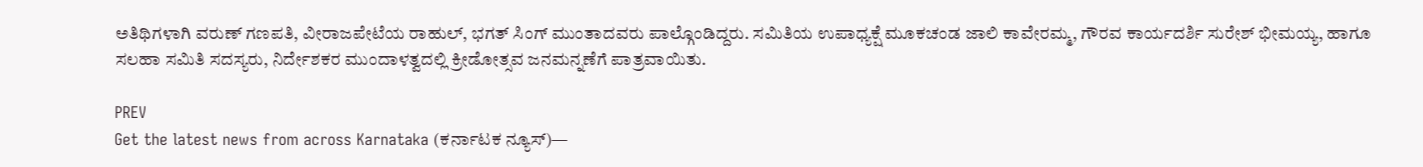ಅತಿಥಿಗಳಾಗಿ ವರುಣ್ ಗಣಪತಿ, ವೀರಾಜಪೇಟೆಯ ರಾಹುಲ್, ಭಗತ್ ಸಿಂಗ್ ಮುಂತಾದವರು ಪಾಲ್ಗೊಂಡಿದ್ದರು. ಸಮಿತಿಯ ಉಪಾಧ್ಯಕ್ಷೆ ಮೂಕಚಂಡ ಜಾಲಿ ಕಾವೇರಮ್ಮ, ಗೌರವ ಕಾರ್ಯದರ್ಶಿ ಸುರೇಶ್ ಭೀಮಯ್ಯ, ಹಾಗೂ ಸಲಹಾ ಸಮಿತಿ ಸದಸ್ಯರು, ನಿರ್ದೇಶಕರ ಮುಂದಾಳತ್ವದಲ್ಲಿ ಕ್ರೀಡೋತ್ಸವ ಜನಮನ್ನಣೆಗೆ ಪಾತ್ರವಾಯಿತು.

PREV
Get the latest news from across Karnataka (ಕರ್ನಾಟಕ ನ್ಯೂಸ್)—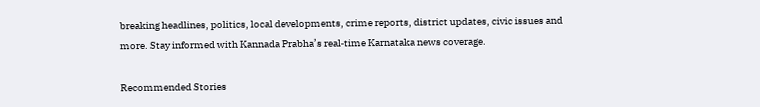breaking headlines, politics, local developments, crime reports, district updates, civic issues and more. Stay informed with Kannada Prabha’s real‑time Karnataka news coverage.

Recommended Stories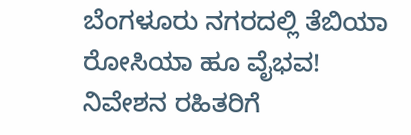ಬೆಂಗಳೂರು ನಗರದಲ್ಲಿ ತೆಬಿಯಾ ರೋಸಿಯಾ ಹೂ ವೈಭವ!
ನಿವೇಶನ ರಹಿತರಿಗೆ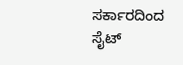ಸರ್ಕಾರದಿಂದ ಸೈಟ್‌